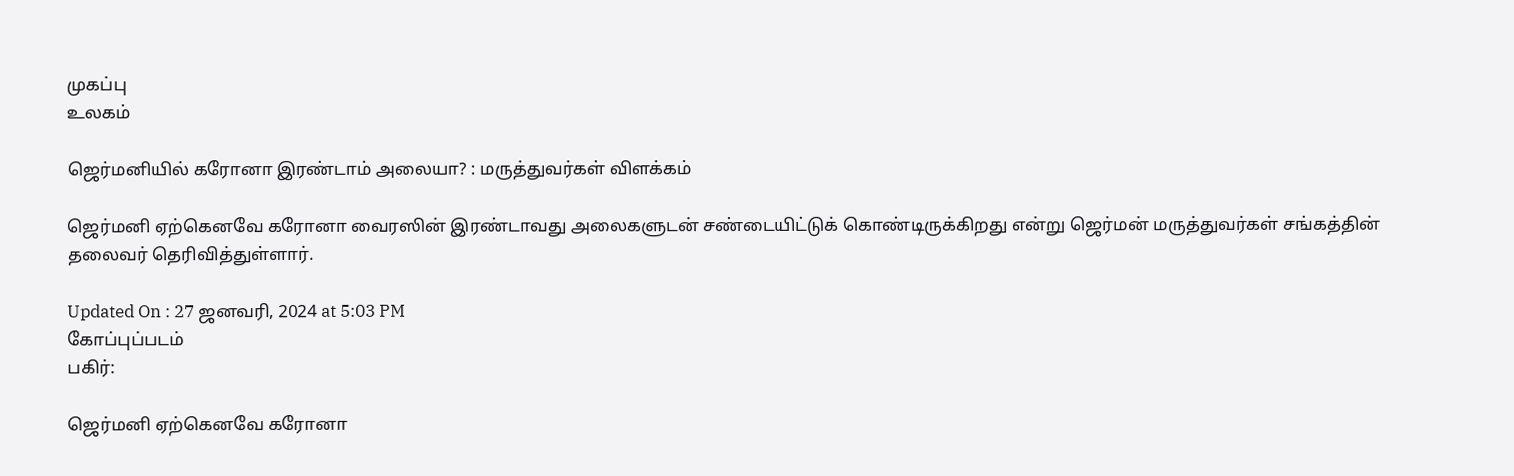முகப்பு
உலகம்

ஜெர்மனியில் கரோனா இரண்டாம் அலையா? : மருத்துவர்கள் விளக்கம்

ஜெர்மனி ஏற்கெனவே கரோனா வைரஸின் இரண்டாவது அலைகளுடன் சண்டையிட்டுக் கொண்டிருக்கிறது என்று ஜெர்மன் மருத்துவர்கள் சங்கத்தின் தலைவர் தெரிவித்துள்ளார்.

Updated On : 27 ஜனவரி, 2024 at 5:03 PM
கோப்புப்படம்
பகிர்:

ஜெர்மனி ஏற்கெனவே கரோனா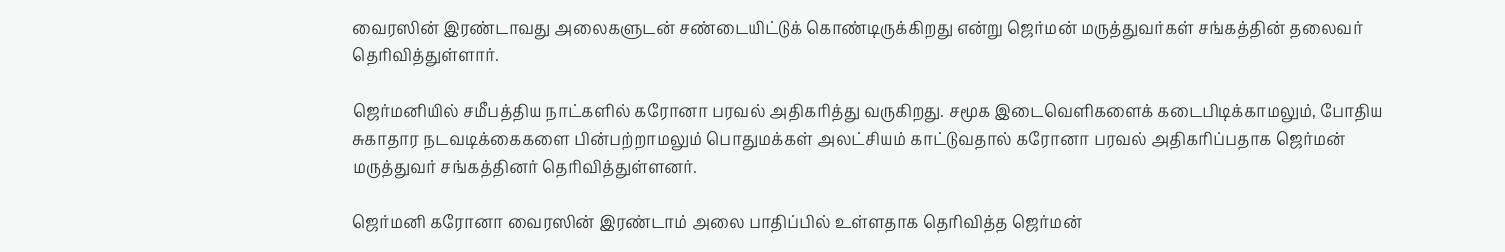வைரஸின் இரண்டாவது அலைகளுடன் சண்டையிட்டுக் கொண்டிருக்கிறது என்று ஜெர்மன் மருத்துவர்கள் சங்கத்தின் தலைவர் தெரிவித்துள்ளார்.

ஜெர்மனியில் சமீபத்திய நாட்களில் கரோனா பரவல் அதிகரித்து வருகிறது. சமூக இடைவெளிகளைக் கடைபிடிக்காமலும், போதிய சுகாதார நடவடிக்கைகளை பின்பற்றாமலும் பொதுமக்கள் அலட்சியம் காட்டுவதால் கரோனா பரவல் அதிகரிப்பதாக ஜெர்மன் மருத்துவர் சங்கத்தினர் தெரிவித்துள்ளனர்.

ஜெர்மனி கரோனா வைரஸின் இரண்டாம் அலை பாதிப்பில் உள்ளதாக தெரிவித்த ஜெர்மன்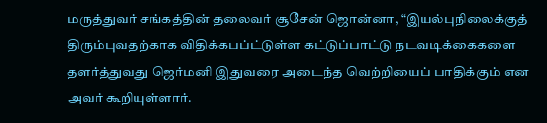மருத்துவர் சங்கத்தின் தலைவர் சூசேன் ஜொன்னா, “இயல்புநிலைக்குத் திரும்புவதற்காக விதிக்கபப்ட்டுள்ள கட்டுப்பாட்டு நடவடிக்கைகளை தளர்த்துவது ஜெர்மனி இதுவரை அடைந்த வெற்றியைப் பாதிக்கும் என அவர் கூறியுள்ளார்.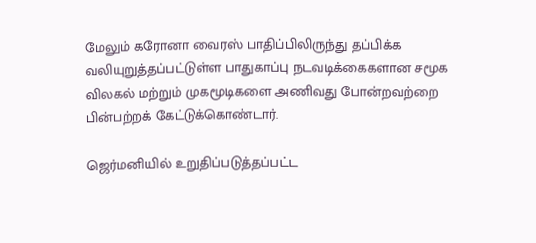மேலும் கரோனா வைரஸ் பாதிப்பிலிருந்து தப்பிக்க வலியுறுத்தப்பட்டுள்ள பாதுகாப்பு நடவடிக்கைகளான சமூக விலகல் மற்றும் முகமூடிகளை அணிவது போன்றவற்றை பின்பற்றக் கேட்டுக்கொண்டார்.

ஜெர்மனியில் உறுதிப்படுத்தப்பட்ட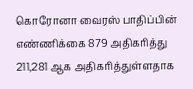கொரோனா வைரஸ் பாதிப்பின் எண்ணிக்கை 879 அதிகரித்து 211,281 ஆக அதிகரித்துள்ளதாக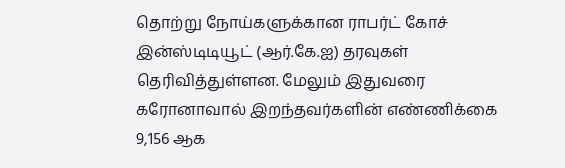தொற்று நோய்களுக்கான ராபர்ட் கோச் இன்ஸ்டிடியூட் (ஆர்.கே.ஐ) தரவுகள் தெரிவித்துள்ளன. மேலும் இதுவரை கரோனாவால் இறந்தவர்களின் எண்ணிக்கை 9,156 ஆக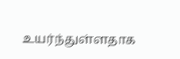உயர்ந்துள்ளதாக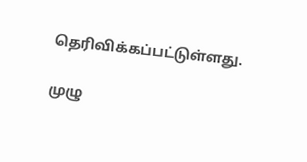தெரிவிக்கப்பட்டுள்ளது.

முழு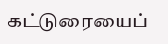கட்டுரையைப்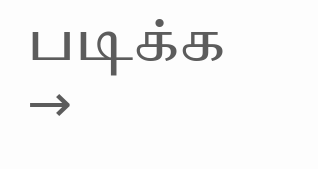படிக்க →